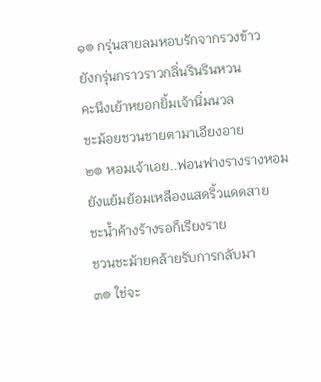๑๏ กรุ่นสายลมหอบรักจากรวงข้าว
ยังกรุ่นกราวราวกลิ่นรินรินหวน
คะนึงเย้าหยอกยิ้มเจ้านิ่มนวล
ชะม้อยชวนชายตามาเอียงอาย
๒๏ หอมเจ้าเอย..ฟอนฟางรางรางหอม
ยังแย้มย้อมเหลืองแสดริ้วแดดสาย
ชะน้ำค้างร้างรอก็เรียงราย
ชวนชะม้ายคล้ายรับการกลับมา
๓๏ ใช่จะ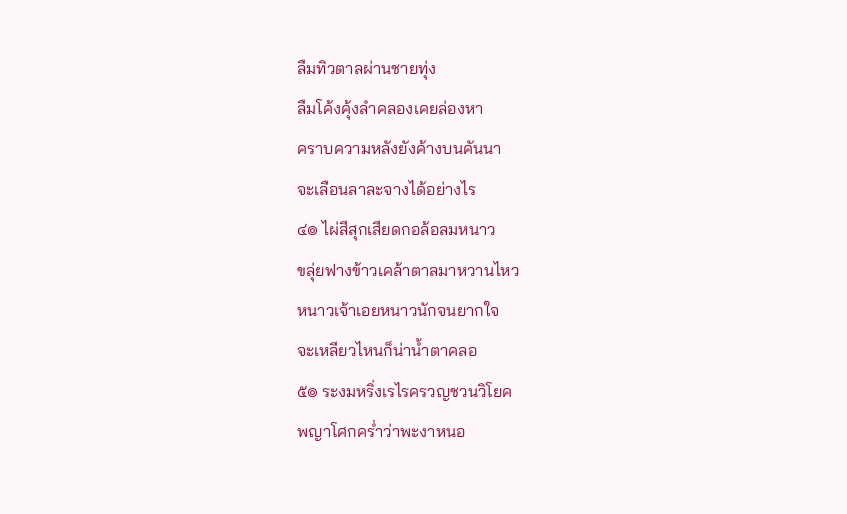ลืมทิวตาลผ่านชายทุ่ง
ลืมโค้งคุ้งลำคลองเคยล่องหา
คราบความหลังยังค้างบนคันนา
จะเลือนลาละจางได้อย่างไร
๔๏ ไผ่สีสุกเสียดกอล้อลมหนาว
ขลุ่ยฟางข้าวเคล้าตาลมาหวานไหว
หนาวเจ้าเอยหนาวนักจนยากใจ
จะเหลียวไหนก็น่าน้ำตาคลอ
๕๏ ระงมหริ่งเรไรครวญชวนวิโยค
พญาโศกคร่ำว่าพะงาหนอ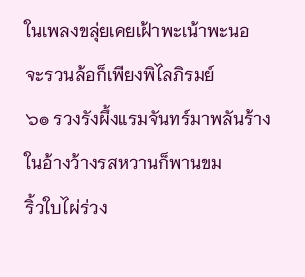ในเพลงขลุ่ยเคยเฝ้าพะเน้าพะนอ
จะรวนล้อก็เพียงพิไลภิรมย์
๖๏ รวงรังผึ้งแรมจันทร์มาพลันร้าง
ในอ้างว้างรสหวานก็พานขม
ริ้วใบไผ่ร่วง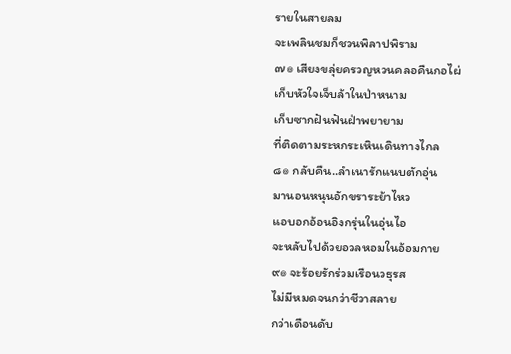รายในสายลม
จะเพลินชมก็ชวนพิลาปพิราม
๗๏ เสียงขลุ่ยครวญหวนคลอคืนกอไผ่
เก็บหัวใจเจ็บล้าในป่าหนาม
เก็บซากฝันฟันฝ่าพยายาม
ที่ติดตามระหกระเหินเดินทางไกล
๘๏ กลับคืน..ลำเนารักแนบตักอุ่น
มานอนหนุนอักขราระย้าไหว
แอบอกอ้อนอิงกรุ่นในอุ่นไอ
จะหลับไปด้วยอวลหอมในอ้อมกาย
๙๏ จะร้อยรักร่วมเรือนวธุรส
ไม่มีหมดจนกว่าชีวาสลาย
กว่าเดือนดับ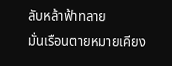ลับหล้าฟ้าทลาย
มั่นเรือนตายหมายเคียง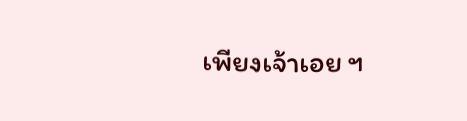เพียงเจ้าเอย ฯ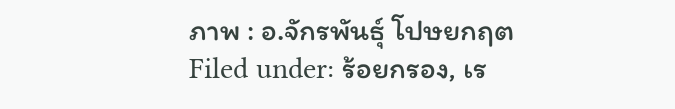ภาพ : อ.จักรพันธุ์ โปษยกฤต
Filed under: ร้อยกรอง, เร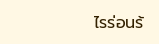ไรร่อนร้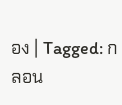อง | Tagged: กลอน